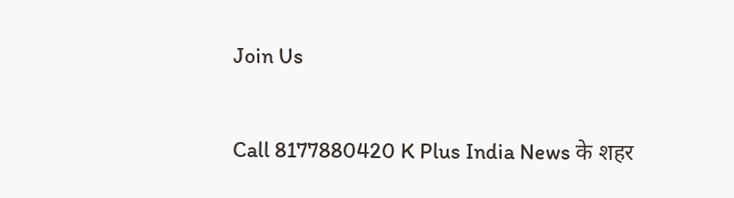Join Us

Call 8177880420 K Plus India News के शहर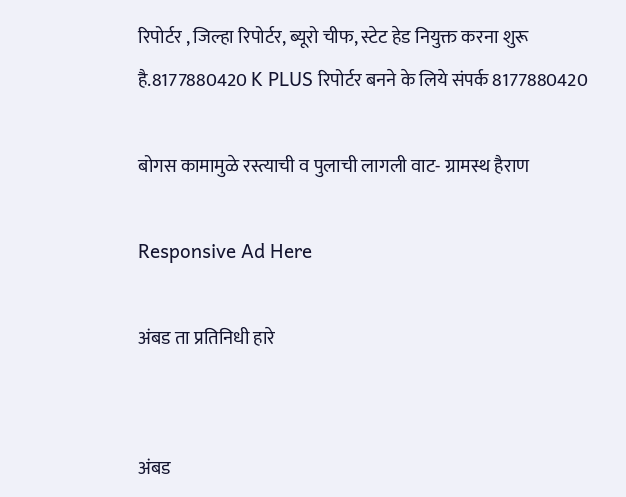रिपोर्टर , जिल्हा रिपोर्टर, ब्यूरो चीफ, स्टेट हेड नियुक्त करना शुरू है.8177880420 K PLUS रिपोर्टर बनने के लिये संपर्क 8177880420

बोगस कामामुळे रस्त्याची व पुलाची लागली वाट- ग्रामस्थ हैराण

Responsive Ad Here

अंबड ता प्रतिनिधी हारे


अंबड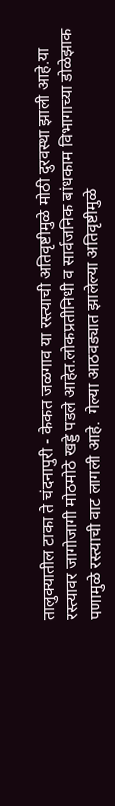तालुक्यातील टाका ते चंदनापुरी - केकत जळगाव या रस्त्याची अतिवृष्टीमुळे मोठी दुरवस्था झाली आहे.या रस्त्यावर जागोजागी मोठमोठे खड्डे पडले आहेत.लोकप्रतीनिधी व सार्वजनिक बांधकाम विभागाच्या डोळेझाक पणामुळे रस्त्याची वाट लागली आहे.  गेल्या आठवड्यात झालेल्या अतिवृष्टीमुळे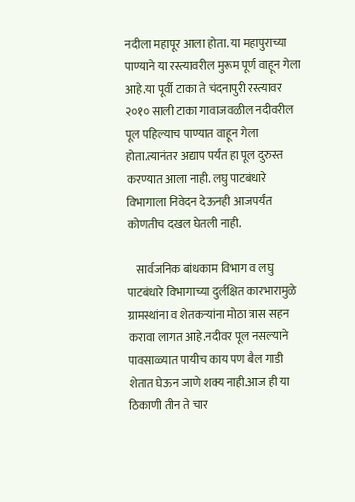नदीला महापूर आला होता. या महापुराच्या पाण्याने या रस्त्यावरील मुरूम पूर्ण वाहून गेला आहे.या पूर्वी टाका ते चंदनापुरी रस्त्यावर २०१० साली टाका गावाजवळील नदीवरील पूल पहिल्याच पाण्यात वाहून गेला होता.त्यानंतर अद्याप पर्यंत हा पूल दुरुस्त करण्यात आला नाही. लघु पाटबंधारे विभागाला निवेदन देऊनही आजपर्यंत कोणतीच दखल घेतली नाही.

    सार्वजनिक बांधकाम विभाग व लघु पाटबंधारे विभागाच्या दुर्लक्षित कारभारामुळे ग्रामस्थांना व शेतकऱ्यांना मोठा त्रास सहन करावा लागत आहे.नदीवर पूल नसल्याने पावसाळ्यात पायीच काय पण बैल गाडी शेतात घेऊन जाणे शक्य नाही.आज ही या ठिकाणी तीन ते चार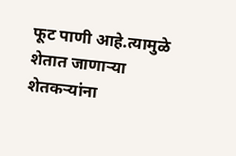फूट पाणी आहे.त्यामुळे शेतात जाणाऱ्या शेतकऱ्यांना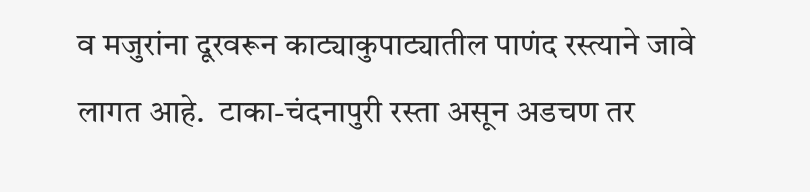व मजुरांना दूरवरून काट्याकुपाट्यातील पाणंद रस्त्याने जावे लागत आहे.  टाका-चंदनापुरी रस्ता असून अडचण तर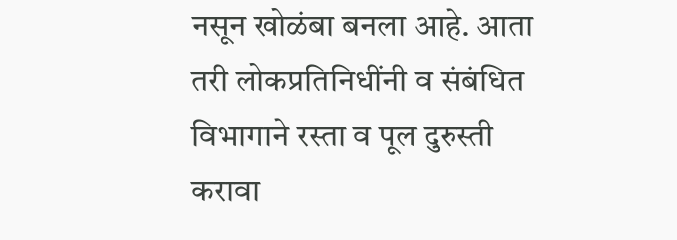नसून खोळंबा बनला आहे. आता तरी लोकप्रतिनिधींनी व संबंधित विभागाने रस्ता व पूल दुरुस्ती करावा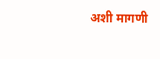अशी मागणी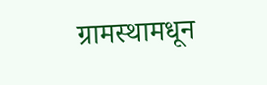ग्रामस्थामधून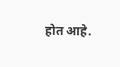होत आहे.